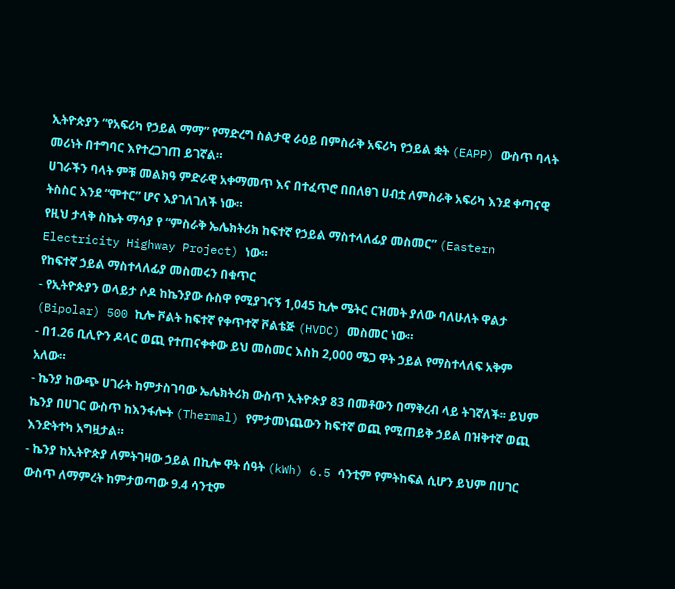ኢትዮጵያን “የአፍሪካ የኃይል ማማ” የማድረግ ስልታዊ ራዕይ በምስራቅ አፍሪካ የኃይል ቋት (EAPP) ውስጥ ባላት መሪነት በተግባር እየተረጋገጠ ይገኛል።
ሀገራችን ባላት ምቹ መልክዓ ምድራዊ አቀማመጥ እና በተፈጥሮ በበለፀገ ሀብቷ ለምስራቅ አፍሪካ እንደ ቀጣናዊ ትስስር እንደ “ሞተር” ሆና እያገለገለች ነው።
የዚህ ታላቅ ስኬት ማሳያ የ “ምስራቅ ኤሌክትሪክ ከፍተኛ የኃይል ማስተላለፊያ መስመር” (Eastern Electricity Highway Project) ነው።
የከፍተኛ ኃይል ማስተላለፊያ መስመሩን በቁጥር
- የኢትዮጵያን ወላይታ ሶዶ ከኬንያው ሱስዋ የሚያገናኝ 1,045 ኪሎ ሜትር ርዝመት ያለው ባለሁለት ዋልታ (Bipolar) 500 ኪሎ ቮልት ከፍተኛ የቀጥተኛ ቮልቴጅ (HVDC) መስመር ነው።
- በ1.26 ቢሊዮን ዶላር ወጪ የተጠናቀቀው ይህ መስመር እስከ 2,000 ሜጋ ዋት ኃይል የማስተላለፍ አቅም አለው።
- ኬንያ ከውጭ ሀገራት ከምታስገባው ኤሌክትሪክ ውስጥ ኢትዮጵያ 83 በመቶውን በማቅረብ ላይ ትገኛለች፡፡ ይህም ኬንያ በሀገር ውስጥ ከእንፋሎት (Thermal) የምታመነጨውን ከፍተኛ ወጪ የሚጠይቅ ኃይል በዝቅተኛ ወጪ እንድትተካ አግዟታል።
- ኬንያ ከኢትዮጵያ ለምትገዛው ኃይል በኪሎ ዋት ሰዓት (kWh) 6.5 ሳንቲም የምትከፍል ሲሆን ይህም በሀገር ውስጥ ለማምረት ከምታወጣው 9.4 ሳንቲም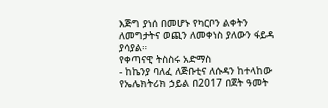እጅግ ያነሰ በመሆኑ የካርቦን ልቀትን ለመግታትና ወጪን ለመቀነስ ያለውን ፋይዳ ያሳያል።
የቀጣናዊ ትስስሩ አድማስ
- ከኬንያ ባለፈ ለጅቡቲና ለሱዳን ከተላከው የኤሌክትሪክ ኃይል በ2017 በጀት ዓመት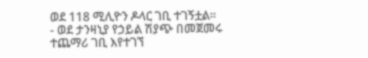ወደ 118 ሚሊዮን ዶላር ገቢ ተገኝቷል።
- ወደ ታንዛኒያ የኃይል ሽያጭ በመጀመሩ ተጨማሪ ገቢ እየተገኘ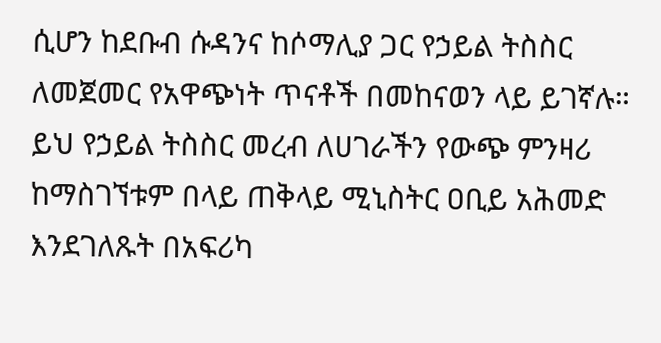ሲሆን ከደቡብ ሱዳንና ከሶማሊያ ጋር የኃይል ትስስር ለመጀመር የአዋጭነት ጥናቶች በመከናወን ላይ ይገኛሉ።
ይህ የኃይል ትስስር መረብ ለሀገራችን የውጭ ምንዛሪ ከማስገኘቱም በላይ ጠቅላይ ሚኒስትር ዐቢይ አሕመድ እንደገለጹት በአፍሪካ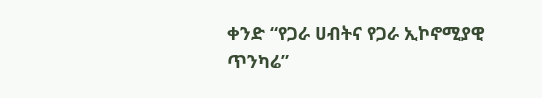ቀንድ “የጋራ ሀብትና የጋራ ኢኮኖሚያዊ ጥንካሬ”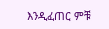እንዲፈጠር ምቹ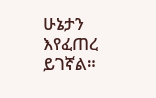ሁኔታን እየፈጠረ ይገኛል።